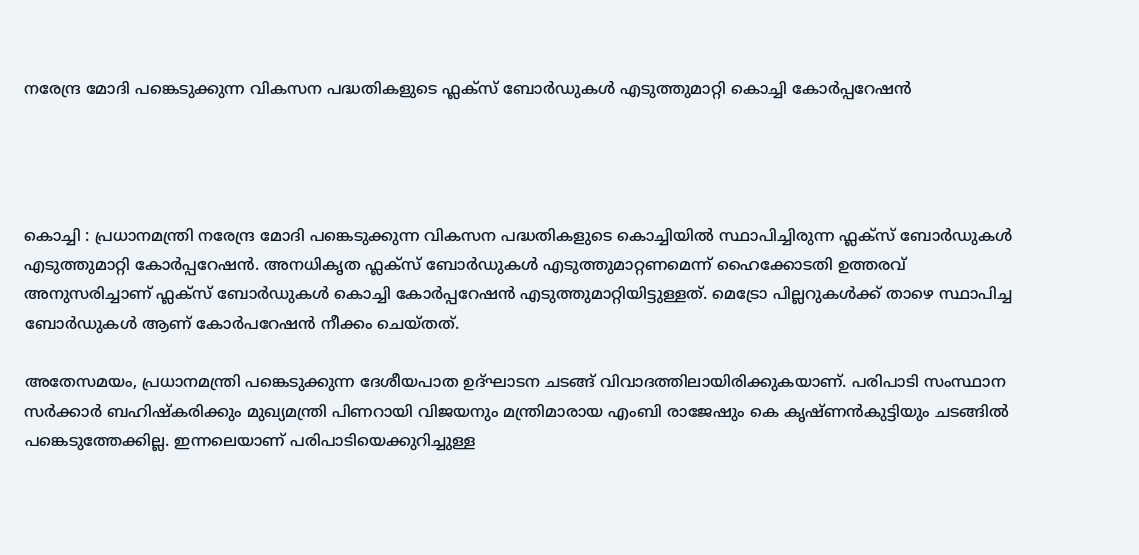നരേന്ദ്ര മോദി പങ്കെടുക്കുന്ന വികസന പദ്ധതികളുടെ ഫ്ലക്സ് ബോർഡുകൾ എടുത്തുമാറ്റി കൊച്ചി കോർപ്പറേഷൻ




കൊച്ചി : പ്രധാനമന്ത്രി നരേന്ദ്ര മോദി പങ്കെടുക്കുന്ന വികസന പദ്ധതികളുടെ കൊച്ചിയിൽ സ്ഥാപിച്ചിരുന്ന ഫ്ലക്സ് ബോർഡുകൾ എടുത്തുമാറ്റി കോർപ്പറേഷൻ. അനധികൃത ഫ്ലക്സ് ബോർഡുകൾ എടുത്തുമാറ്റണമെന്ന് ഹൈക്കോടതി ഉത്തരവ് അനുസരിച്ചാണ് ഫ്ലക്സ് ബോർഡുകൾ കൊച്ചി കോർപ്പറേഷൻ എടുത്തുമാറ്റിയിട്ടുള്ളത്. മെട്രോ പില്ലറുകൾക്ക് താഴെ സ്ഥാപിച്ച ബോർഡുകൾ ആണ് കോർപറേഷൻ നീക്കം ചെയ്തത്.

അതേസമയം, പ്രധാനമന്ത്രി പങ്കെടുക്കുന്ന ദേശീയപാത ഉദ്ഘാടന ചടങ്ങ് വിവാദത്തിലായിരിക്കുകയാണ്. പരിപാടി സംസ്ഥാന സർക്കാർ ബഹിഷ്കരിക്കും മുഖ്യമന്ത്രി പിണറായി വിജയനും മന്ത്രിമാരായ എംബി രാജേഷും കെ കൃഷ്ണൻകുട്ടിയും ചടങ്ങിൽ പങ്കെടുത്തേക്കില്ല. ഇന്നലെയാണ് പരിപാടിയെക്കുറിച്ചുള്ള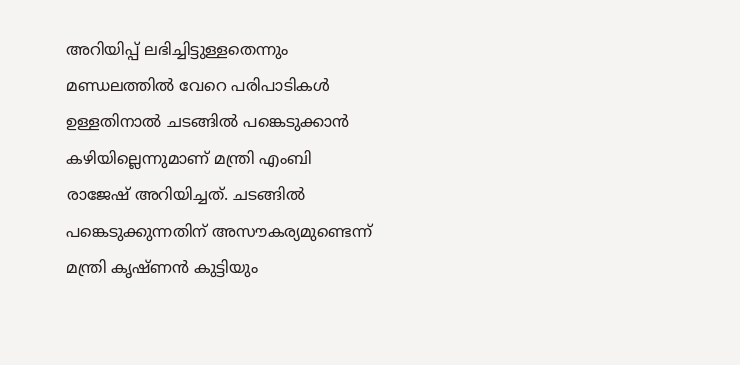അറിയിപ്പ് ലഭിച്ചിട്ടുള്ളതെന്നും മണ്ഡലത്തിൽ വേറെ പരിപാടികൾ ഉള്ളതിനാൽ ചടങ്ങിൽ പങ്കെടുക്കാൻ കഴിയില്ലെന്നുമാണ് മന്ത്രി എംബി രാജേഷ് അറിയിച്ചത്. ചടങ്ങിൽ പങ്കെടുക്കുന്നതിന് അസൗകര്യമുണ്ടെന്ന് മന്ത്രി കൃഷ്ണൻ കുട്ടിയും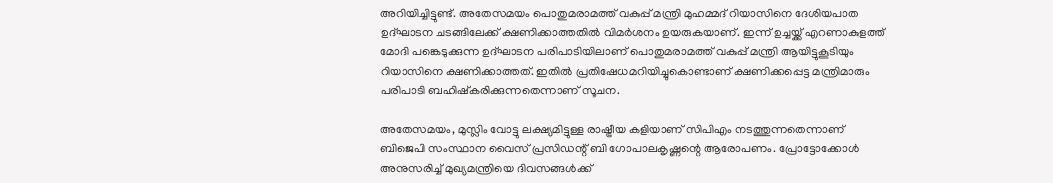അറിയിച്ചിട്ടുണ്ട്. അതേസമയം പൊതുമരാമത്ത് വകുപ്പ് മന്ത്രി മുഹമ്മദ് റിയാസിനെ ദേശിയപാത ഉദ്ഘാടന ചടങ്ങിലേക്ക് ക്ഷണിക്കാത്തതിൽ വിമർശനം ഉയരുകയാണ്. ഇന്ന് ഉച്ചയ്ക്ക് എറണാകുളത്ത് മോദി പങ്കെടുക്കുന്ന ഉദ്ഘാടന പരിപാടിയിലാണ് പൊതുമരാമത്ത് വകുപ്പ് മന്ത്രി ആയിട്ടുകൂടിയും റിയാസിനെ ക്ഷണിക്കാത്തത്. ഇതിൽ പ്രതിഷേധമറിയിച്ചുകൊണ്ടാണ് ക്ഷണിക്കപ്പെട്ട മന്ത്രിമാരും പരിപാടി ബഹിഷ്കരിക്കുന്നതെന്നാണ് സൂചന.

അതേസമയം, മുസ്ലിം വോട്ടു ലക്ഷ്യമിട്ടുള്ള രാഷ്ട്രീയ കളിയാണ് സിപിഎം നടത്തുന്നതെന്നാണ് ബിജെപി സംസ്ഥാന വൈസ് പ്രസിഡന്റ് ബി ഗോപാലകൃഷ്ണന്റെ ആരോപണം. പ്രോട്ടോക്കോൾ അനുസരിച്ച് മുഖ്യമന്ത്രിയെ ദിവസങ്ങൾക്ക്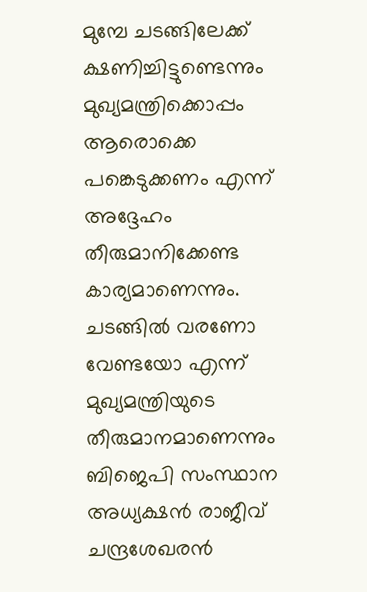മുമ്പേ ചടങ്ങിലേക്ക് ക്ഷണിച്ചിട്ടുണ്ടെന്നും മുഖ്യമന്ത്രിക്കൊപ്പം ആരൊക്കെ പങ്കെടുക്കണം എന്ന് അദ്ദേഹം തീരുമാനിക്കേണ്ട കാര്യമാണെന്നും. ചടങ്ങില്‍ വരണോ വേണ്ടയോ എന്ന് മുഖ്യമന്ത്രിയുടെ തീരുമാനമാണെന്നും ബിജെപി സംസ്ഥാന അധ്യക്ഷൻ രാജീവ് ചന്ദ്രശേഖരൻ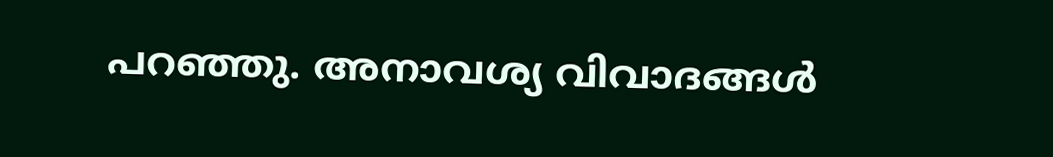പറഞ്ഞു. അനാവശ്യ വിവാദങ്ങൾ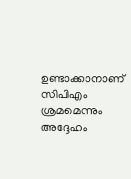ഉണ്ടാക്കാനാണ് സിപിഎം ശ്രമമെന്നും അദ്ദേഹം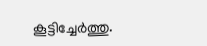കൂട്ടിച്ചേർത്തു.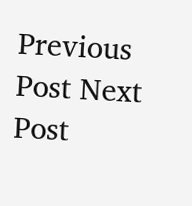Previous Post Next Post